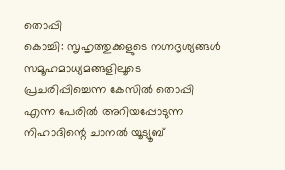തൊപ്പി
കൊച്ചി: സൃഹൃത്തുക്കളുടെ നഗ്നദൃശ്യങ്ങൾ സമൂഹമാധ്യമങ്ങളിലൂടെ പ്രചരിപ്പിച്ചെന്ന കേസിൽ തൊപ്പി എന്ന പേരിൽ അറിയപ്പോടുന്ന നിഹാദിന്റെ ചാനൽ യൂട്യൂബ്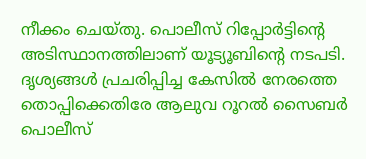നീക്കം ചെയ്തു. പൊലീസ് റിപ്പോർട്ടിന്റെ അടിസ്ഥാനത്തിലാണ് യൂട്യൂബിന്റെ നടപടി.
ദൃശ്യങ്ങൾ പ്രചരിപ്പിച്ച കേസിൽ നേരത്തെ തൊപ്പിക്കെതിരേ ആലുവ റൂറൽ സൈബർ പൊലീസ്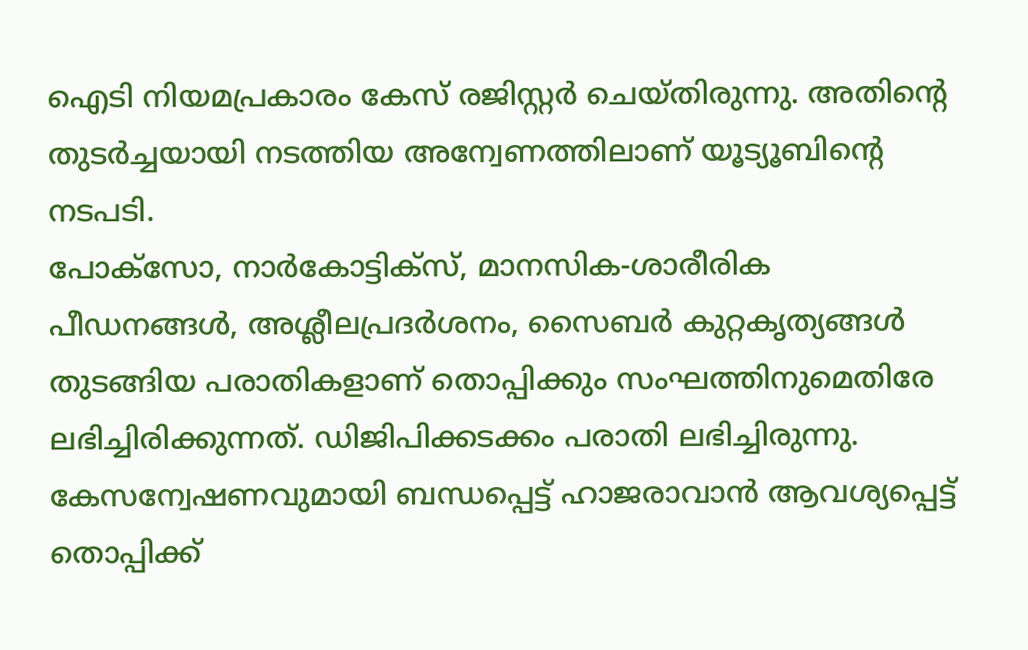ഐടി നിയമപ്രകാരം കേസ് രജിസ്റ്റർ ചെയ്തിരുന്നു. അതിന്റെ തുടർച്ചയായി നടത്തിയ അന്വേണത്തിലാണ് യൂട്യൂബിന്റെ നടപടി.
പോക്സോ, നാർകോട്ടിക്സ്, മാനസിക-ശാരീരിക പീഡനങ്ങൾ, അശ്ലീലപ്രദർശനം, സൈബർ കുറ്റകൃത്യങ്ങൾ തുടങ്ങിയ പരാതികളാണ് തൊപ്പിക്കും സംഘത്തിനുമെതിരേ ലഭിച്ചിരിക്കുന്നത്. ഡിജിപിക്കടക്കം പരാതി ലഭിച്ചിരുന്നു.
കേസന്വേഷണവുമായി ബന്ധപ്പെട്ട് ഹാജരാവാൻ ആവശ്യപ്പെട്ട് തൊപ്പിക്ക്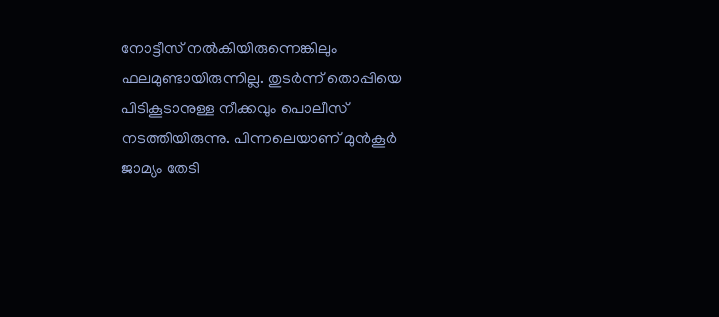നോട്ടീസ് നൽകിയിരുന്നെങ്കിലും ഫലമുണ്ടായിരുന്നില്ല. തുടർന്ന് തൊപ്പിയെ പിടികൂടാനുള്ള നീക്കവും പൊലീസ് നടത്തിയിരുന്നു. പിന്നലെയാണ് മുൻകൂർ ജാമ്യം തേടി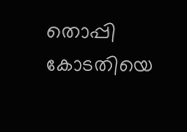തൊപ്പി കോടതിയെ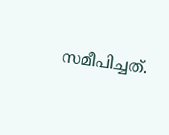സമീപിച്ചത്.